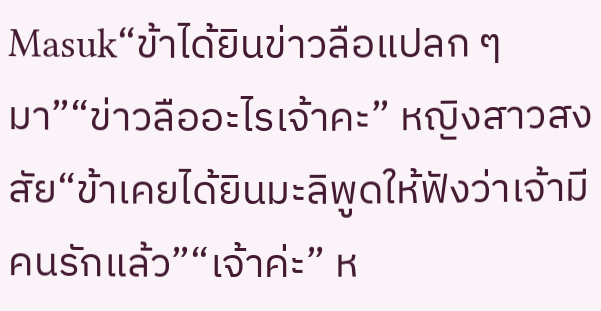Masuk“ข้าได้ยินข่าวลือแปลก ๆ มา”“ข่าวลืออะไรเจ้าคะ” หญิงสาวสงสัย“ข้าเคยได้ยินมะลิพูดให้ฟังว่าเจ้ามีคนรักแล้ว”“เจ้าค่ะ” ห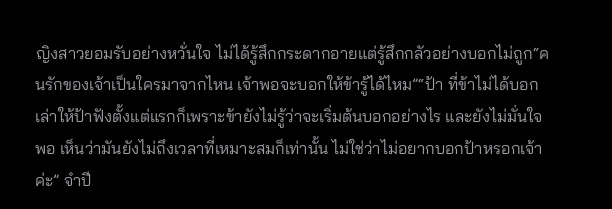ญิงสาวยอมรับอย่างหวั่นใจ ไม่ได้รู้สึกกระดากอายแต่รู้สึกกลัวอย่างบอกไม่ถูก“คนรักของเจ้าเป็นใครมาจากไหน เจ้าพอจะบอกให้ข้ารู้ได้ไหม”“ป้า ที่ข้าไม่ได้บอกเล่าให้ป้าฟังตั้งแต่แรกก็เพราะข้ายังไม่รู้ว่าจะเริ่มต้นบอกอย่างไร และยังไม่มั่นใจพอ เห็นว่ามันยังไม่ถึงเวลาที่เหมาะสมก็เท่านั้น ไม่ใช่ว่าไม่อยากบอกป้าหรอกเจ้าค่ะ” จำปี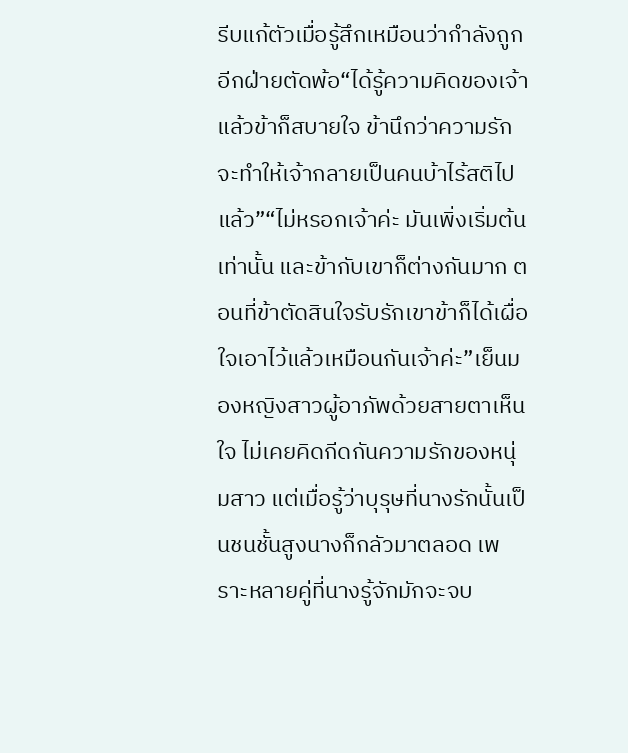รีบแก้ตัวเมื่อรู้สึกเหมือนว่ากำลังถูกอีกฝ่ายตัดพ้อ“ได้รู้ความคิดของเจ้าแล้วข้าก็สบายใจ ข้านึกว่าความรักจะทำให้เจ้ากลายเป็นคนบ้าไร้สติไปแล้ว”“ไม่หรอกเจ้าค่ะ มันเพิ่งเริ่มต้นเท่านั้น และข้ากับเขาก็ต่างกันมาก ตอนที่ข้าตัดสินใจรับรักเขาข้าก็ได้เผื่อใจเอาไว้แล้วเหมือนกันเจ้าค่ะ”เย็นมองหญิงสาวผู้อาภัพด้วยสายตาเห็นใจ ไม่เคยคิดกีดกันความรักของหนุ่มสาว แต่เมื่อรู้ว่าบุรุษที่นางรักนั้นเป็นชนชั้นสูงนางก็กลัวมาตลอด เพราะหลายคู่ที่นางรู้จักมักจะจบ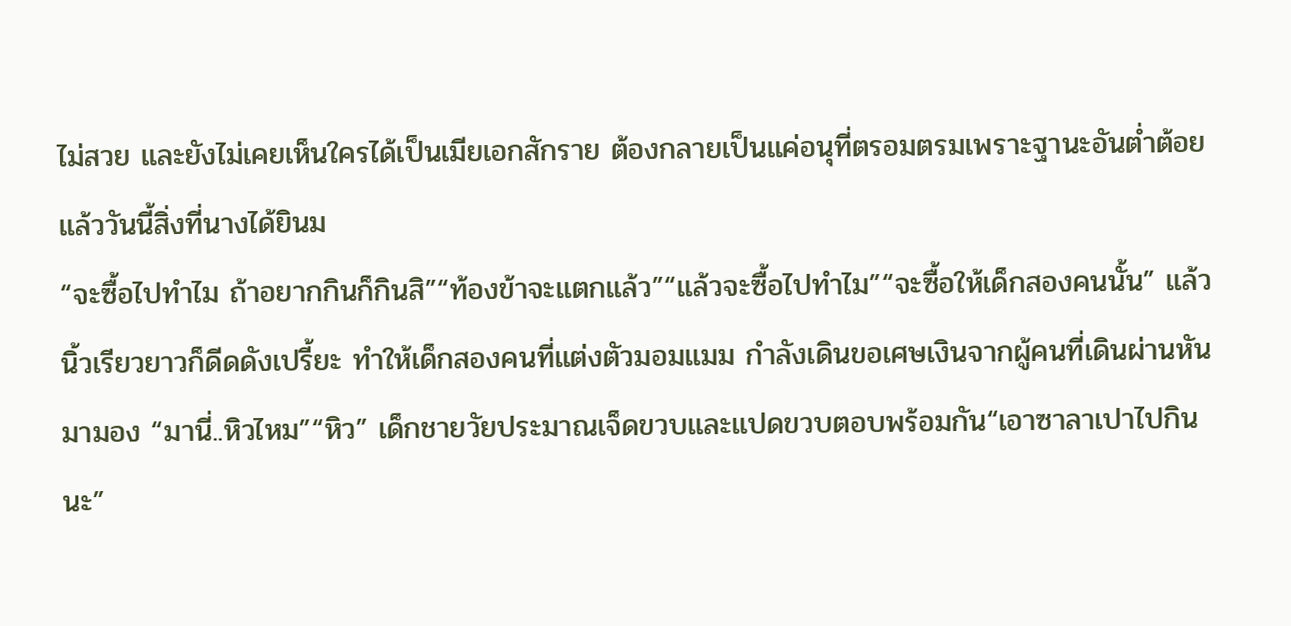ไม่สวย และยังไม่เคยเห็นใครได้เป็นเมียเอกสักราย ต้องกลายเป็นแค่อนุที่ตรอมตรมเพราะฐานะอันต่ำต้อยแล้ววันนี้สิ่งที่นางได้ยินม
“จะซื้อไปทำไม ถ้าอยากกินก็กินสิ”“ท้องข้าจะแตกแล้ว”“แล้วจะซื้อไปทำไม”“จะซื้อให้เด็กสองคนนั้น” แล้วนิ้วเรียวยาวก็ดีดดังเปรี้ยะ ทำให้เด็กสองคนที่แต่งตัวมอมแมม กำลังเดินขอเศษเงินจากผู้คนที่เดินผ่านหันมามอง “มานี่..หิวไหม”“หิว” เด็กชายวัยประมาณเจ็ดขวบและแปดขวบตอบพร้อมกัน“เอาซาลาเปาไปกินนะ”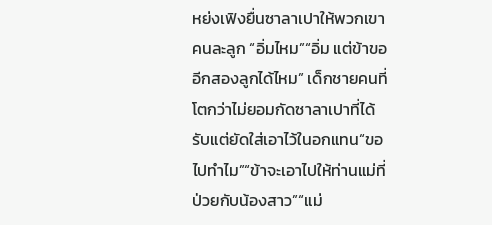หย่งเฟิงยื่นซาลาเปาให้พวกเขาคนละลูก “อิ่มไหม”“อิ่ม แต่ข้าขออีกสองลูกได้ไหม” เด็กชายคนที่โตกว่าไม่ยอมกัดซาลาเปาที่ได้รับแต่ยัดใส่เอาไว้ในอกแทน“ขอไปทำไม”“ข้าจะเอาไปให้ท่านแม่ที่ป่วยกับน้องสาว”“แม่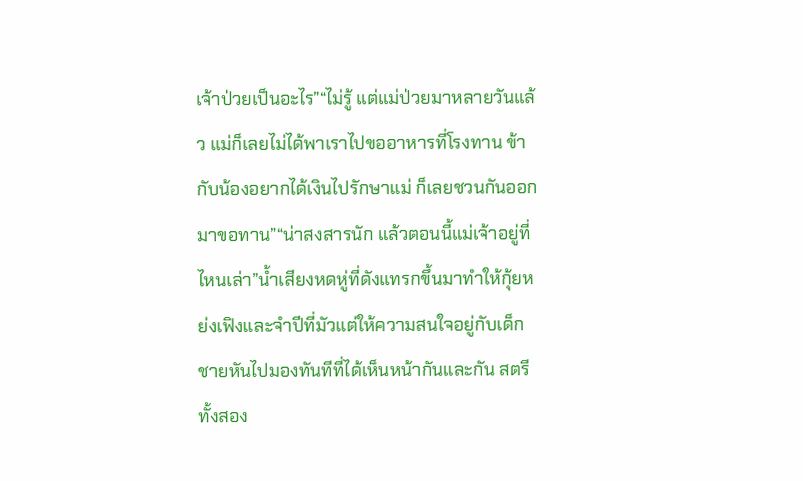เจ้าป่วยเป็นอะไร”“ไม่รู้ แต่แม่ป่วยมาหลายวันแล้ว แม่ก็เลยไม่ได้พาเราไปขออาหารที่โรงทาน ข้ากับน้องอยากได้เงินไปรักษาแม่ ก็เลยชวนกันออกมาขอทาน”“น่าสงสารนัก แล้วตอนนี้แม่เจ้าอยู่ที่ไหนเล่า”น้ำเสียงหดหู่ที่ดังแทรกขึ้นมาทำให้กุ้ยหย่งเฟิงและจำปีที่มัวแต่ให้ความสนใจอยู่กับเด็กชายหันไปมองทันทีที่ได้เห็นหน้ากันและกัน สตรีทั้งสอง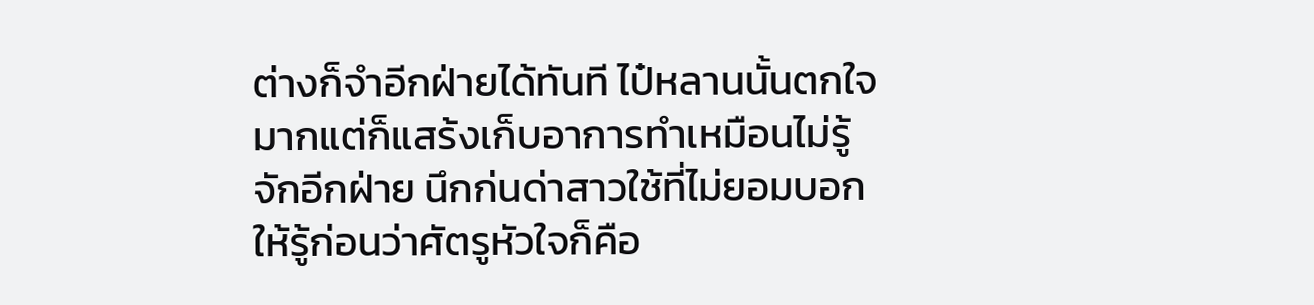ต่างก็จำอีกฝ่ายได้ทันที ไป๋หลานนั้นตกใจมากแต่ก็แสร้งเก็บอาการทำเหมือนไม่รู้จักอีกฝ่าย นึกก่นด่าสาวใช้ที่ไม่ยอมบอกให้รู้ก่อนว่าศัตรูหัวใจก็คือ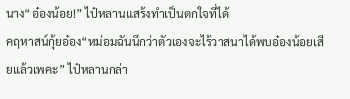นาง“อ๋องน้อย!” ไป๋หลานแสร้งทำเป็นตกใจที่ได้
คฤหาสน์กุ้ยอ๋อง“หม่อมฉันนึกว่าตัวเองจะไร้วาสนาได้พบอ๋องน้อยเสียแล้วเพคะ” ไป๋หลานกล่า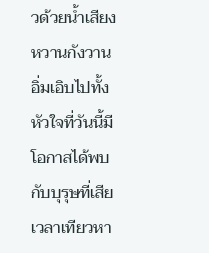วด้วยน้ำเสียงหวานกังวาน อิ่มเอิบไปทั้งหัวใจที่วันนี้มีโอกาสได้พบกับบุรุษที่เสียเวลาเทียวหา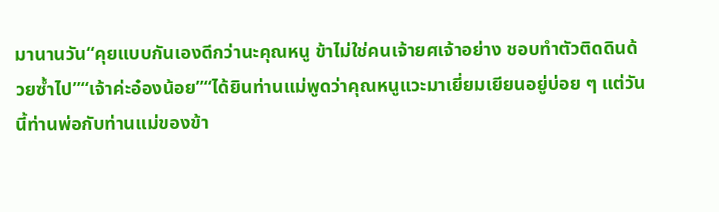มานานวัน“คุยแบบกันเองดีกว่านะคุณหนู ข้าไม่ใช่คนเจ้ายศเจ้าอย่าง ชอบทำตัวติดดินด้วยซ้ำไป”“เจ้าค่ะอ๋องน้อย”“ได้ยินท่านแม่พูดว่าคุณหนูแวะมาเยี่ยมเยียนอยู่บ่อย ๆ แต่วันนี้ท่านพ่อกับท่านแม่ของข้า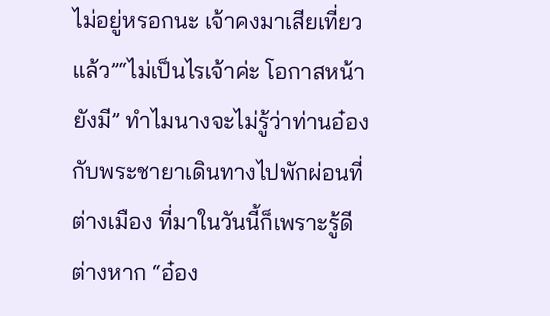ไม่อยู่หรอกนะ เจ้าคงมาเสียเที่ยวแล้ว”“ไม่เป็นไรเจ้าค่ะ โอกาสหน้ายังมี” ทำไมนางจะไม่รู้ว่าท่านอ๋องกับพระชายาเดินทางไปพักผ่อนที่ต่างเมือง ที่มาในวันนี้ก็เพราะรู้ดีต่างหาก “อ๋อง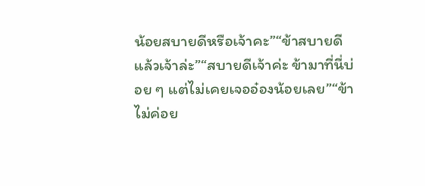น้อยสบายดีหรือเจ้าคะ”“ข้าสบายดี แล้วเจ้าล่ะ”“สบายดีเจ้าค่ะ ข้ามาที่นี่บ่อย ๆ แต่ไม่เคยเจออ๋องน้อยเลย”“ข้าไม่ค่อย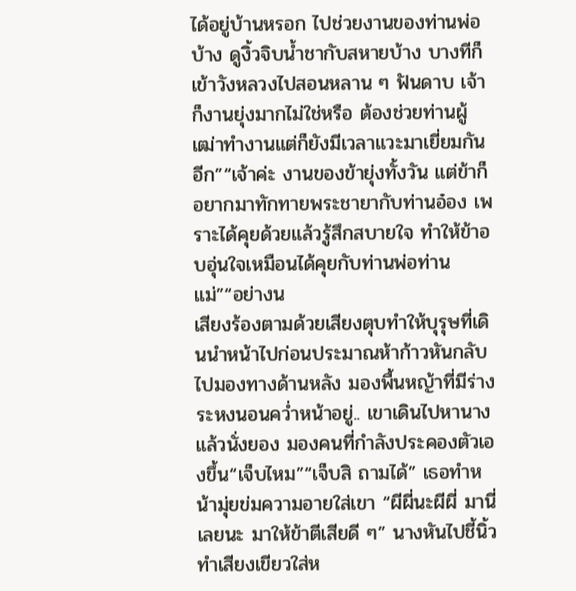ได้อยู่บ้านหรอก ไปช่วยงานของท่านพ่อบ้าง ดูงิ้วจิบน้ำชากับสหายบ้าง บางทีก็เข้าวังหลวงไปสอนหลาน ๆ ฟันดาบ เจ้าก็งานยุ่งมากไม่ใช่หรือ ต้องช่วยท่านผู้เฒ่าทำงานแต่ก็ยังมีเวลาแวะมาเยี่ยมกันอีก”“เจ้าค่ะ งานของข้ายุ่งทั้งวัน แต่ข้าก็อยากมาทักทายพระชายากับท่านอ๋อง เพราะได้คุยด้วยแล้วรู้สึกสบายใจ ทำให้ข้าอบอุ่นใจเหมือนได้คุยกับท่านพ่อท่านแม่”“อย่างน
เสียงร้องตามด้วยเสียงตุบทำให้บุรุษที่เดินนำหน้าไปก่อนประมาณห้าก้าวหันกลับไปมองทางด้านหลัง มองพื้นหญ้าที่มีร่างระหงนอนคว่ำหน้าอยู่.. เขาเดินไปหานางแล้วนั่งยอง มองคนที่กำลังประคองตัวเองขึ้น“เจ็บไหม”“เจ็บสิ ถามได้” เธอทำหน้ามุ่ยข่มความอายใส่เขา “ผีผี่นะผีผี่ มานี่เลยนะ มาให้ข้าตีเสียดี ๆ” นางหันไปชี้นิ้ว ทำเสียงเขียวใส่ห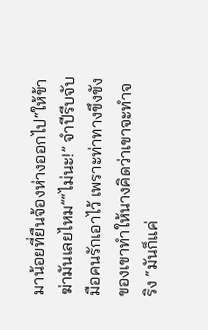มาน้อยที่ยืนจ้องห่างออกไป“ให้ข้าฆ่ามันเลยไหม”“ไม่นะ!” จำปีรีบจับมือคนรักเอาไว้ เพราะท่าทางขึงขังของเขาทำให้นางคิดว่าเขาจะทำจริง “มันก็แค่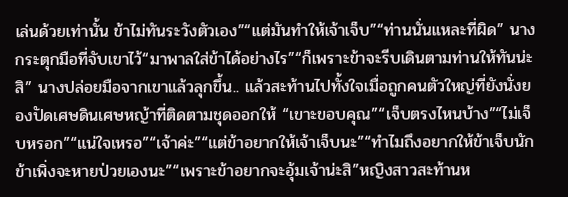เล่นด้วยเท่านั้น ข้าไม่ทันระวังตัวเอง”“แต่มันทำให้เจ้าเจ็บ”“ท่านนั่นแหละที่ผิด” นางกระตุกมือที่จับเขาไว้“มาพาลใส่ข้าได้อย่างไร”“ก็เพราะข้าจะรีบเดินตามท่านให้ทันน่ะสิ” นางปล่อยมือจากเขาแล้วลุกขึ้น.. แล้วสะท้านไปทั้งใจเมื่อถูกคนตัวใหญ่ที่ยังนั่งยองปัดเศษดินเศษหญ้าที่ติดตามชุดออกให้ “เขาะขอบคุณ”“เจ็บตรงไหนบ้าง”“ไม่เจ็บหรอก”“แน่ใจเหรอ”“เจ้าค่ะ”“แต่ข้าอยากให้เจ้าเจ็บนะ”“ทำไมถึงอยากให้ข้าเจ็บนัก ข้าเพิ่งจะหายป่วยเองนะ”“เพราะข้าอยากจะอุ้มเจ้าน่ะสิ”หญิงสาวสะท้านห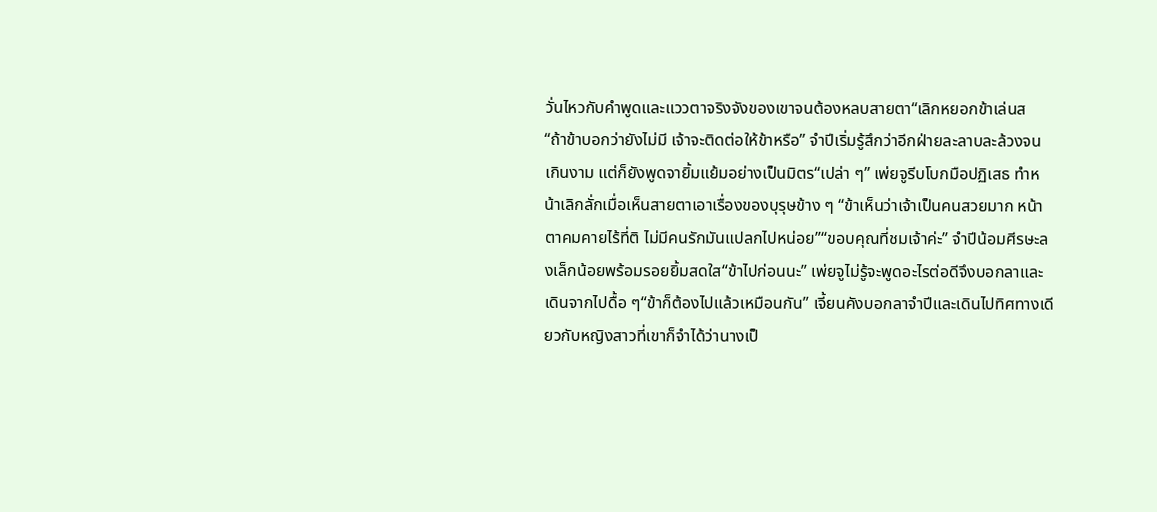วั่นไหวกับคำพูดและแววตาจริงจังของเขาจนต้องหลบสายตา“เลิกหยอกข้าเล่นส
“ถ้าข้าบอกว่ายังไม่มี เจ้าจะติดต่อให้ข้าหรือ” จำปีเริ่มรู้สึกว่าอีกฝ่ายละลาบละล้วงจนเกินงาม แต่ก็ยังพูดจายิ้มแย้มอย่างเป็นมิตร“เปล่า ๆ” เพ่ยจูรีบโบกมือปฏิเสธ ทำหน้าเลิกลั่กเมื่อเห็นสายตาเอาเรื่องของบุรุษข้าง ๆ “ข้าเห็นว่าเจ้าเป็นคนสวยมาก หน้าตาคมคายไร้ที่ติ ไม่มีคนรักมันแปลกไปหน่อย”“ขอบคุณที่ชมเจ้าค่ะ” จำปีน้อมศีรษะลงเล็กน้อยพร้อมรอยยิ้มสดใส“ข้าไปก่อนนะ” เพ่ยจูไม่รู้จะพูดอะไรต่อดีจึงบอกลาและเดินจากไปดื้อ ๆ“ข้าก็ต้องไปแล้วเหมือนกัน” เจี้ยนคังบอกลาจำปีและเดินไปทิศทางเดียวกับหญิงสาวที่เขาก็จำได้ว่านางเป็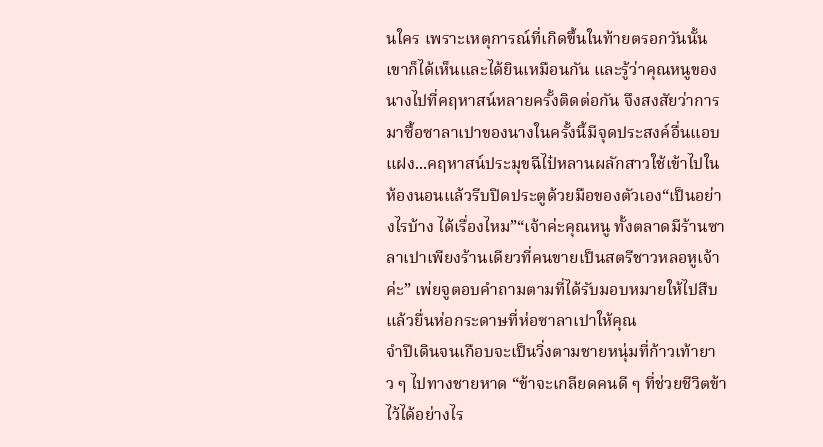นใคร เพราะเหตุการณ์ที่เกิดขึ้นในท้ายตรอกวันนั้นเขาก็ได้เห็นและได้ยินเหมือนกัน และรู้ว่าคุณหนูของนางไปที่คฤหาสน์หลายครั้งติดต่อกัน จึงสงสัยว่าการมาซื้อซาลาเปาของนางในครั้งนี้มีจุดประสงค์อื่นแอบแฝง...คฤหาสน์ประมุขฉีไป๋หลานผลักสาวใช้เข้าไปในห้องนอนแล้วรีบปิดประตูด้วยมือของตัวเอง“เป็นอย่างไรบ้าง ได้เรื่องไหม”“เจ้าค่ะคุณหนู ทั้งตลาดมีร้านซาลาเปาเพียงร้านเดียวที่คนขายเป็นสตรีชาวหลอหูเจ้าค่ะ” เพ่ยจูตอบคำถามตามที่ได้รับมอบหมายให้ไปสืบ แล้วยื่นห่อกระดาษที่ห่อซาลาเปาให้คุณ
จำปีเดินจนเกือบจะเป็นวิ่งตามชายหนุ่มที่ก้าวเท้ายาว ๆ ไปทางชายหาด “ข้าจะเกลียดคนดี ๆ ที่ช่วยชีวิตข้าไว้ได้อย่างไร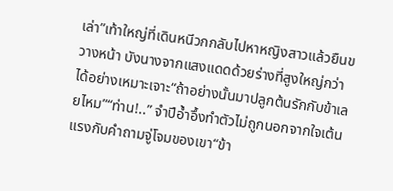เล่า”เท้าใหญ่ที่เดินหนีวกกลับไปหาหญิงสาวแล้วยืนขวางหน้า บังนางจากแสงแดดด้วยร่างที่สูงใหญ่กว่าได้อย่างเหมาะเจาะ“ถ้าอย่างนั้นมาปลูกต้นรักกับข้าเลยไหม”“ท่าน!..” จำปีอ้ำอึ้งทำตัวไม่ถูกนอกจากใจเต้นแรงกับคำถามจู่โจมของเขา“ข้า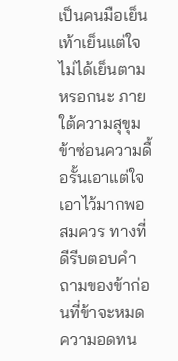เป็นคนมือเย็นเท้าเย็นแต่ใจไม่ได้เย็นตามหรอกนะ ภายใต้ความสุขุมข้าซ่อนความดื้อรั้นเอาแต่ใจเอาไว้มากพอสมควร ทางที่ดีรีบตอบคำถามของข้าก่อนที่ข้าจะหมดความอดทน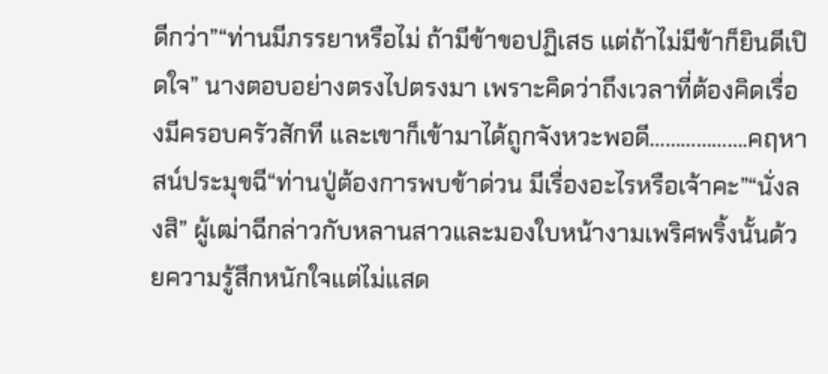ดีกว่า”“ท่านมีภรรยาหรือไม่ ถ้ามีข้าขอปฏิเสธ แต่ถ้าไม่มีข้าก็ยินดีเปิดใจ” นางตอบอย่างตรงไปตรงมา เพราะคิดว่าถึงเวลาที่ต้องคิดเรื่องมีครอบครัวสักที และเขาก็เข้ามาได้ถูกจังหวะพอดี……………….คฤหาสน์ประมุขฉี“ท่านปู่ต้องการพบข้าด่วน มีเรื่องอะไรหรือเจ้าคะ”“นั่งลงสิ” ผู้เฒ่าฉีกล่าวกับหลานสาวและมองใบหน้างามเพริศพริ้งนั้นด้วยความรู้สึกหนักใจแต่ไม่แสด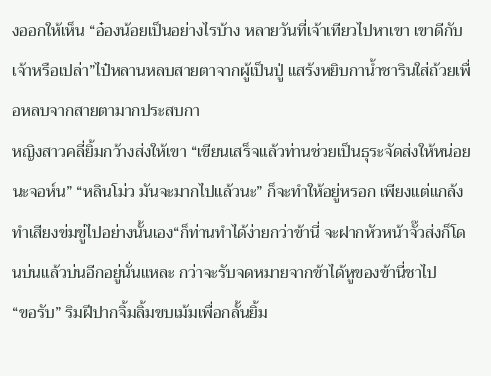งออกให้เห็น “อ๋องน้อยเป็นอย่างไรบ้าง หลายวันที่เจ้าเทียวไปหาเขา เขาดีกับเจ้าหรือเปล่า”ไป๋หลานหลบสายตาจากผู้เป็นปู่ แสร้งหยิบกาน้ำชารินใส่ถ้วยเพื่อหลบจากสายตามากประสบกา
หญิงสาวคลี่ยิ้มกว้างส่งให้เขา “เขียนเสร็จแล้วท่านช่วยเป็นธุระจัดส่งให้หน่อยนะจอห์น” “หลินโม่ว มันจะมากไปแล้วนะ” ก็จะทำให้อยู่หรอก เพียงแต่แกล้งทำเสียงข่มขู่ไปอย่างนั้นเอง“ก็ท่านทำได้ง่ายกว่าข้านี่ จะฝากหัวหน้าจั๊วส่งก็โดนบ่นแล้วบ่นอีกอยู่นั่นแหละ กว่าจะรับจดหมายจากข้าได้หูของข้านี่ชาไป
“ขอรับ” ริมฝีปากจิ้มลิ้มขบเม้มเพื่อกลั้นยิ้ม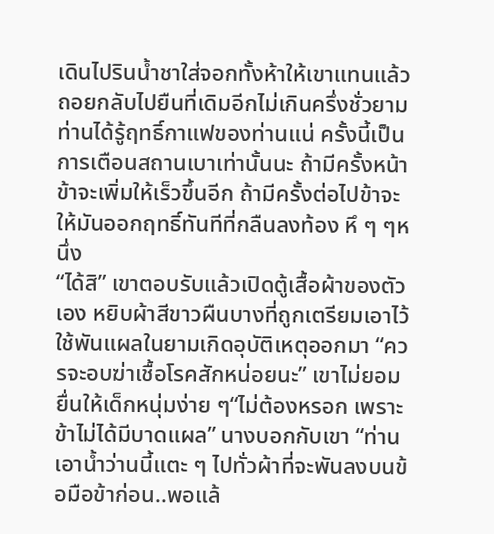เดินไปรินน้ำชาใส่จอกทั้งห้าให้เขาแทนแล้วถอยกลับไปยืนที่เดิมอีกไม่เกินครึ่งชั่วยามท่านได้รู้ฤทธิ์กาแฟของท่านแน่ ครั้งนี้เป็นการเตือนสถานเบาเท่านั้นนะ ถ้ามีครั้งหน้าข้าจะเพิ่มให้เร็วขึ้นอีก ถ้ามีครั้งต่อไปข้าจะให้มันออกฤทธิ์ทันทีที่กลืนลงท้อง หึ ๆ ๆหนึ่ง
“ได้สิ” เขาตอบรับแล้วเปิดตู้เสื้อผ้าของตัวเอง หยิบผ้าสีขาวผืนบางที่ถูกเตรียมเอาไว้ใช้พันแผลในยามเกิดอุบัติเหตุออกมา “ควรจะอบฆ่าเชื้อโรคสักหน่อยนะ” เขาไม่ยอมยื่นให้เด็กหนุ่มง่าย ๆ“ไม่ต้องหรอก เพราะข้าไม่ได้มีบาดแผล” นางบอกกับเขา “ท่านเอาน้ำว่านนี้แตะ ๆ ไปทั่วผ้าที่จะพันลงบนข้อมือข้าก่อน..พอแล้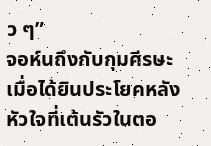ว ๆ”
จอห์นถึงกับกุมศีรษะเมื่อได้ยินประโยคหลัง หัวใจที่เต้นรัวในตอ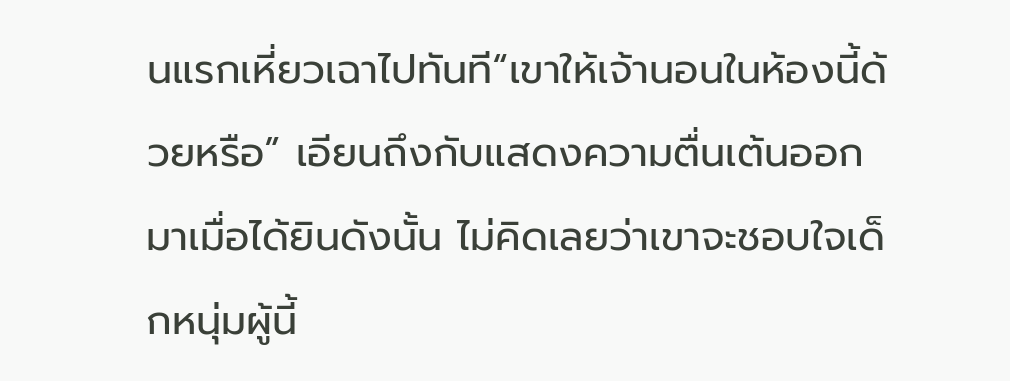นแรกเหี่ยวเฉาไปทันที“เขาให้เจ้านอนในห้องนี้ด้วยหรือ” เอียนถึงกับแสดงความตื่นเต้นออกมาเมื่อได้ยินดังนั้น ไม่คิดเลยว่าเขาจะชอบใจเด็กหนุ่มผู้นี้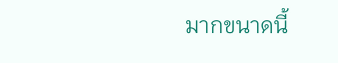มากขนาดนี้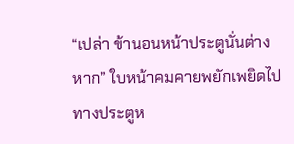“เปล่า ข้านอนหน้าประตูนั่นต่างหาก” ใบหน้าคมคายพยักเพยิดไปทางประตูห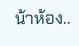น้าห้อง..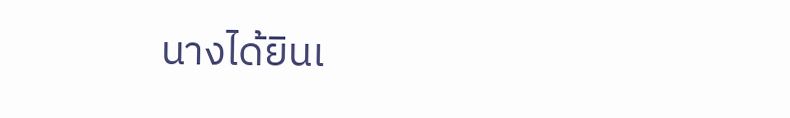นางได้ยินเ